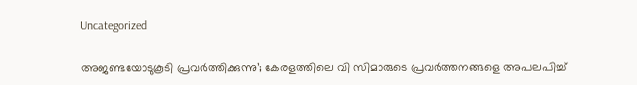Uncategorized

അജണ്ടയോടുകൂടി പ്രവർത്തിക്കുന്നു’; കേരളത്തിലെ വി സിമാരുടെ പ്രവർത്തനങ്ങളെ അപലപിച്ച്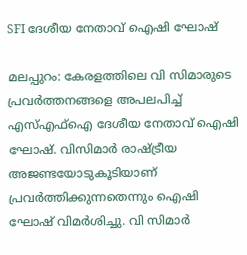SFI ദേശീയ നേതാവ് ഐഷി ഘോഷ്

മലപ്പുറം: കേരളത്തിലെ വി സിമാരുടെ പ്രവര്‍ത്തനങ്ങളെ അപലപിച്ച് എസ്എഫ്‌ഐ ദേശീയ നേതാവ് ഐഷി ഘോഷ്. വിസിമാര്‍ രാഷ്ട്രീയ അജണ്ടയോടുകൂടിയാണ് പ്രവര്‍ത്തിക്കുന്നതെന്നും ഐഷി ഘോഷ് വിമർശിച്ചു. വി സിമാര്‍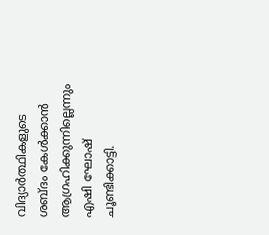വിദ്യാര്‍ത്ഥികളുടെ ശബ്ദം കേള്‍ക്കാന്‍ ആഗ്രഹിക്കുന്നില്ലെന്നും എഷി ഘോഷ് ചൂണ്ടിക്കാട്ടി.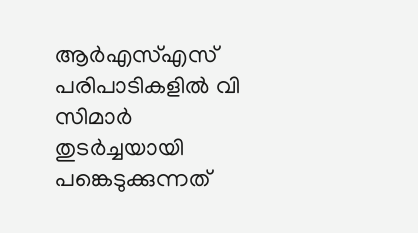ആര്‍എസ്എസ് പരിപാടികളില്‍ വി സിമാര്‍ തുടര്‍ച്ചയായി പങ്കെടുക്കുന്നത്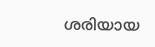ശരിയായ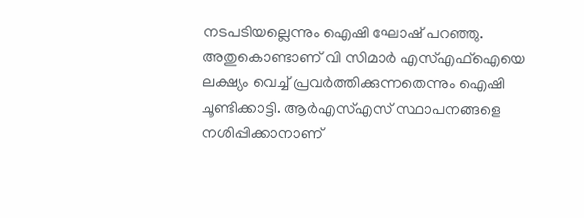നടപടിയല്ലെന്നും ഐഷി ഘോഷ് പറഞ്ഞു. അതുകൊണ്ടാണ് വി സിമാര്‍ എസ്എഫ്‌ഐയെ ലക്ഷ്യം വെച്ച് പ്രവര്‍ത്തിക്കുന്നതെന്നും ഐഷി ചൂണ്ടിക്കാട്ടി. ആര്‍എസ്എസ് സ്ഥാപനങ്ങളെ നശിപ്പിക്കാനാണ്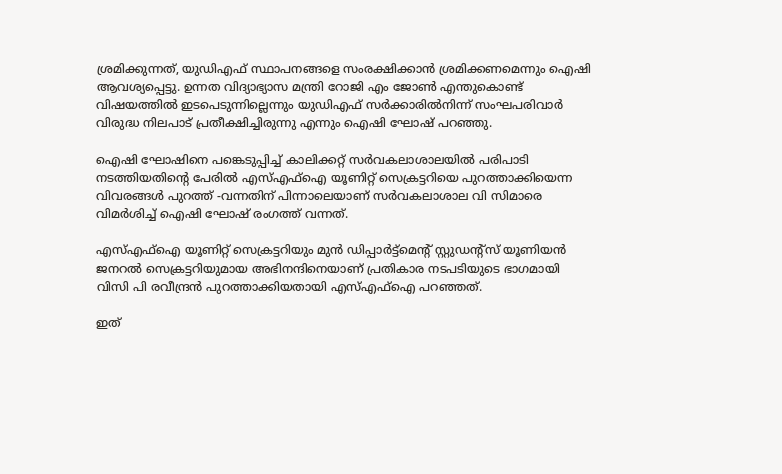ശ്രമിക്കുന്നത്, യുഡിഎഫ് സ്ഥാപനങ്ങളെ സംരക്ഷിക്കാന്‍ ശ്രമിക്കണമെന്നും ഐഷി ആവശ്യപ്പെട്ടു. ഉന്നത വിദ്യാഭ്യാസ മന്ത്രി റോജി എം ജോണ്‍ എന്തുകൊണ്ട് വിഷയത്തില്‍ ഇടപെടുന്നില്ലെന്നും യുഡിഎഫ് സര്‍ക്കാരില്‍നിന്ന് സംഘപരിവാര്‍ വിരുദ്ധ നിലപാട് പ്രതീക്ഷിച്ചിരുന്നു എന്നും ഐഷി ഘോഷ് പറഞ്ഞു.

ഐഷി ഘോഷിനെ പങ്കെടുപ്പിച്ച് കാലിക്കറ്റ് സര്‍വകലാശാലയില്‍ പരിപാടി നടത്തിയതിൻ്റെ പേരിൽ എസ്എഫ്ഐ യൂണിറ്റ് സെക്രട്ടറിയെ പുറത്താക്കിയെന്ന വിവരങ്ങൾ പുറത്ത് -വന്നതിന് പിന്നാലെയാണ് സര്‍വകലാശാല വി സിമാരെ വിമര്‍ശിച്ച് ഐഷി ഘോഷ് രംഗത്ത് വന്നത്.

എസ്എഫ്ഐ യൂണിറ്റ് സെക്രട്ടറിയും മുന്‍ ഡിപ്പാര്‍ട്ട്മെന്റ് സ്റ്റുഡന്റ്സ് യൂണിയന്‍ ജനറല്‍ സെക്രട്ടറിയുമായ അഭിനന്ദിനെയാണ് പ്രതികാര നടപടിയുടെ ഭാഗമായി വിസി പി രവീന്ദ്രന്‍ പുറത്താക്കിയതായി എസ്എഫ്ഐ പറഞ്ഞത്.

ഇത്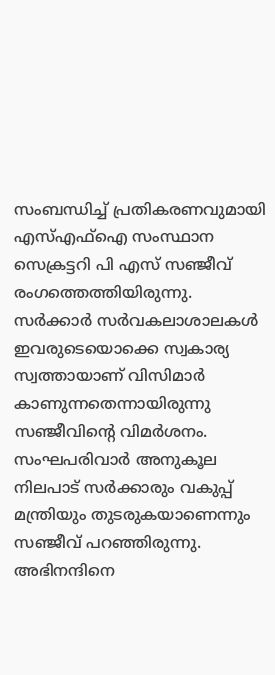സംബന്ധിച്ച് പ്രതികരണവുമായി എസ്എഫ്ഐ സംസ്ഥാന സെക്രട്ടറി പി എസ് സഞ്ജീവ് രംഗത്തെത്തിയിരുന്നു. സര്‍ക്കാര്‍ സര്‍വകലാശാലകള്‍ ഇവരുടെയൊക്കെ സ്വകാര്യ സ്വത്തായാണ് വിസിമാര്‍ കാണുന്നതെന്നായിരുന്നു സഞ്ജീവിൻ്റെ വിമര്‍ശനം. സംഘപരിവാര്‍ അനുകൂല നിലപാട് സര്‍ക്കാരും വകുപ്പ് മന്ത്രിയും തുടരുകയാണെന്നും സഞ്ജീവ് പറഞ്ഞിരുന്നു. അഭിനന്ദിനെ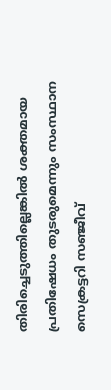തിരിച്ചെടുത്തില്ലെങ്കില്‍ ശക്തമായ പ്രതിഷേധം തുടരുമെന്നും സംസ്ഥാന സെക്രട്ടറി സഞ്ജീവ്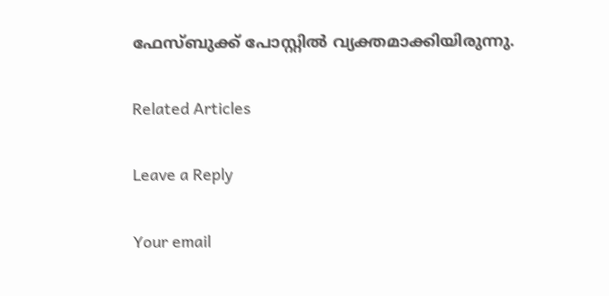ഫേസ്ബുക്ക് പോസ്റ്റില്‍ വ്യക്തമാക്കിയിരുന്നു.

Related Articles

Leave a Reply

Your email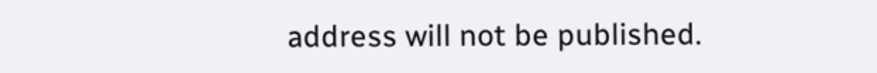address will not be published.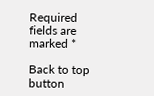Required fields are marked *

Back to top button